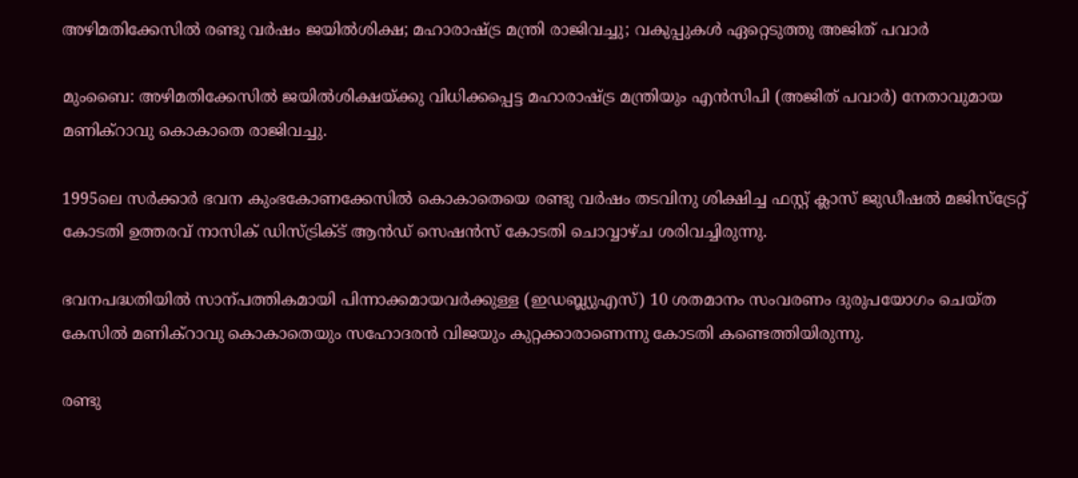അഴിമതിക്കേസിൽ രണ്ടു വർഷം ജയിൽശിക്ഷ; മഹാരാഷ്‌ട്ര മന്ത്രി രാജിവച്ചു; വകുപ്പുകൾ ഏറ്റെടുത്തു അജിത് പവാർ

മുംബൈ: അഴിമതിക്കേസിൽ ജയിൽശിക്ഷയ്ക്കു വിധിക്കപ്പെട്ട മഹാരാഷ്‌ട്ര മന്ത്രിയും എൻസിപി (അജിത് പവാർ) നേതാവുമായ മണിക്‌റാവു കൊകാതെ രാജിവച്ചു.

1995ലെ സർക്കാർ ഭവന കുംഭകോണക്കേസിൽ കൊകാതെയെ രണ്ടു വർഷം തടവിനു ശിക്ഷിച്ച ഫസ്റ്റ് ക്ലാസ് ജുഡീഷൽ മജിസ്ട്രേറ്റ് കോടതി ഉത്തരവ് നാസിക് ഡിസ്ട്രിക്ട് ആൻഡ് സെഷൻസ് കോടതി ചൊവ്വാഴ്ച ശരിവച്ചിരുന്നു.

ഭവനപദ്ധതിയിൽ സാന്പത്തികമായി പിന്നാക്കമായവർക്കുള്ള (ഇഡബ്ല്യുഎസ്) 10 ശതമാനം സംവരണം ദുരുപയോഗം ചെയ്ത കേസിൽ മണിക്‌റാവു കൊകാതെയും സഹോദരൻ വിജയും കുറ്റക്കാരാണെന്നു കോടതി കണ്ടെത്തിയിരുന്നു.

രണ്ടു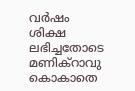വർഷം ശിക്ഷ ലഭിച്ചതോടെ മണിക്റാവു കൊകാതെ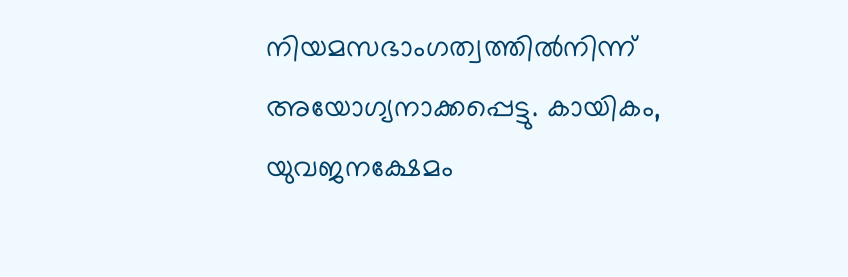നിയമസഭാംഗത്വത്തിൽനിന്ന് അയോഗ്യനാക്കപ്പെട്ടു. കായികം, യുവജനക്ഷേമം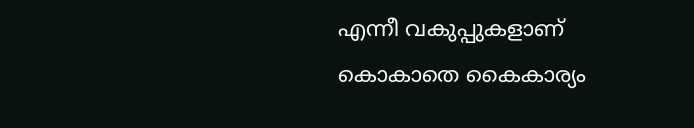എന്നീ വകുപ്പുകളാണ് കൊകാതെ കൈകാര്യം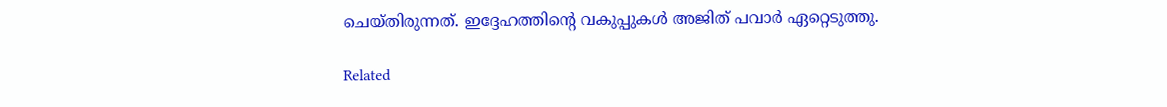ചെയ്തിരുന്നത്. ഇദ്ദേഹത്തിന്‍റെ വകുപ്പുകൾ അജിത് പവാർ ഏറ്റെടുത്തു.

Related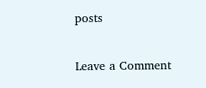posts

Leave a Comment